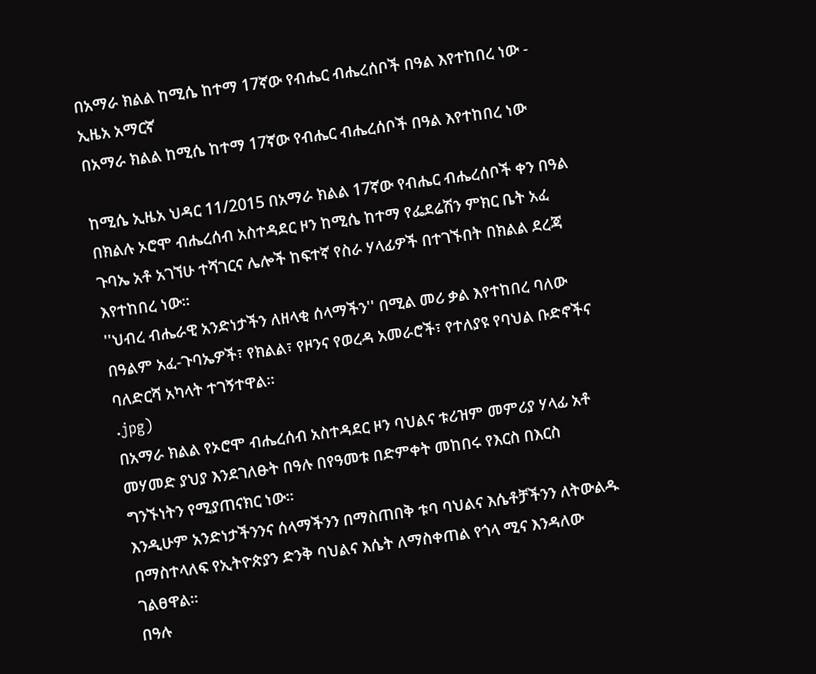በአማራ ክልል ከሚሴ ከተማ 17ኛው የብሔር ብሔረሰቦች በዓል እየተከበረ ነው - ኢዜአ አማርኛ
በአማራ ክልል ከሚሴ ከተማ 17ኛው የብሔር ብሔረሰቦች በዓል እየተከበረ ነው

ከሚሴ ኢዜአ ህዳር 11/2015 በአማራ ክልል 17ኛው የብሔር ብሔረሰቦች ቀን በዓል በክልሉ ኦሮሞ ብሔረሰብ አስተዳደር ዞን ከሚሴ ከተማ የፌደሬሽን ምክር ቤት አፈ ጉባኤ አቶ አገኘሁ ተሻገርና ሌሎች ከፍተኛ የስራ ሃላፊዎች በተገኙበት በክልል ደረጃ እየተከበረ ነው።
''ህብረ ብሔራዊ አንድነታችን ለዘላቂ ሰላማችን'' በሚል መሪ ቃል እየተከበረ ባለው በዓልም አፈ-ጉባኤዎች፣ የክልል፣ የዞንና የወረዳ አመራሮች፣ የተለያዩ የባህል ቡድኖችና ባለድርሻ አካላት ተገኝተዋል።
.jpg)
በአማራ ክልል የኦሮሞ ብሔረሰብ አስተዳደር ዞን ባህልና ቱሪዝም መምሪያ ሃላፊ አቶ መሃመድ ያህያ እንደገለፁት በዓሉ በየዓመቱ በድምቀት መከበሩ የእርስ በእርስ ግንኙነትን የሚያጠናክር ነው።
እንዲሁም አንድነታችንንና ሰላማችንን በማስጠበቅ ቱባ ባህልና እሴቶቻችንን ለትውልዱ በማስተላለፍ የኢትዮጵያን ድንቅ ባህልና እሴት ለማስቀጠል የጎላ ሚና እንዳለው ገልፀዋል።
በዓሉ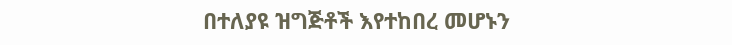በተለያዩ ዝግጅቶች እየተከበረ መሆኑን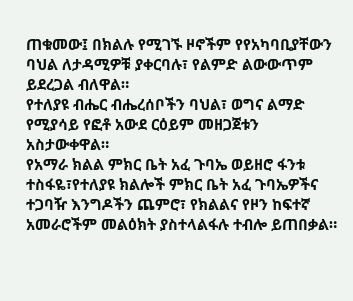ጠቁመው፤ በክልሉ የሚገኙ ዞኖችም የየአካባቢያቸውን ባህል ለታዳሚዎቹ ያቀርባሉ፣ የልምድ ልውውጥም ይደረጋል ብለዋል።
የተለያዩ ብሔር ብሔረሰቦችን ባህል፣ ወግና ልማድ የሚያሳይ የፎቶ አውደ ርዕይም መዘጋጀቱን አስታውቀዋል።
የአማራ ክልል ምክር ቤት አፈ ጉባኤ ወይዘሮ ፋንቱ ተስፋዬ፣የተለያዩ ክልሎች ምክር ቤት አፈ ጉባኤዎችና ተጋባዥ እንግዶችን ጨምሮ፣ የክልልና የዞን ከፍተኛ አመራሮችም መልዕክት ያስተላልፋሉ ተብሎ ይጠበቃል።